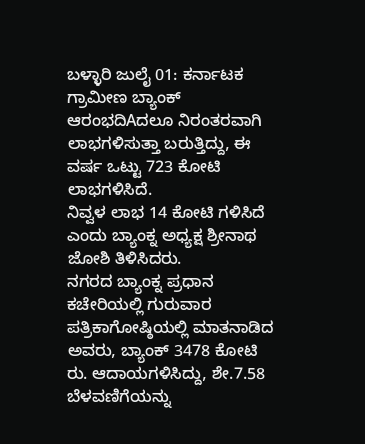ಬಳ್ಳಾರಿ ಜುಲೈ 01: ಕರ್ನಾಟಕ ಗ್ರಾಮೀಣ ಬ್ಯಾಂಕ್ ಆರಂಭದಿAದಲೂ ನಿರಂತರವಾಗಿ ಲಾಭಗಳಿಸುತ್ತಾ ಬರುತ್ತಿದ್ದು, ಈ ವರ್ಷ ಒಟ್ಟು 723 ಕೋಟಿ ಲಾಭಗಳಿಸಿದೆ.
ನಿವ್ವಳ ಲಾಭ 14 ಕೋಟಿ ಗಳಿಸಿದೆ ಎಂದು ಬ್ಯಾಂಕ್ನ ಅಧ್ಯಕ್ಷ ಶ್ರೀನಾಥ ಜೋಶಿ ತಿಳಿಸಿದರು.
ನಗರದ ಬ್ಯಾಂಕ್ನ ಪ್ರಧಾನ ಕಚೇರಿಯಲ್ಲಿ ಗುರುವಾರ ಪತ್ರಿಕಾಗೋಷ್ಠಿಯಲ್ಲಿ ಮಾತನಾಡಿದ ಅವರು, ಬ್ಯಾಂಕ್ 3478 ಕೋಟಿ ರು. ಆದಾಯಗಳಿಸಿದ್ದು, ಶೇ.7.58 ಬೆಳವಣಿಗೆಯನ್ನು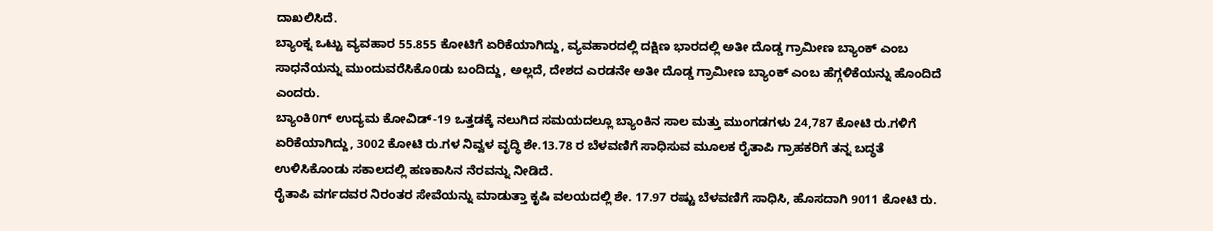ದಾಖಲಿಸಿದೆ.
ಬ್ಯಾಂಕ್ನ ಒಟ್ಟು ವ್ಯವಹಾರ 55.855 ಕೋಟಿಗೆ ಏರಿಕೆಯಾಗಿದ್ದು, ವ್ಯವಹಾರದಲ್ಲಿ ದಕ್ಷಿಣ ಭಾರದಲ್ಲಿ ಅತೀ ದೊಡ್ಡ ಗ್ರಾಮೀಣ ಬ್ಯಾಂಕ್ ಎಂಬ ಸಾಧನೆಯನ್ನು ಮುಂದುವರೆಸಿಕೊ0ಡು ಬಂದಿದ್ದು, ಅಲ್ಲದೆ, ದೇಶದ ಎರಡನೇ ಅತೀ ದೊಡ್ಡ ಗ್ರಾಮೀಣ ಬ್ಯಾಂಕ್ ಎಂಬ ಹೆಗ್ಗಳಿಕೆಯನ್ನು ಹೊಂದಿದೆ ಎಂದರು.
ಬ್ಯಾಂಕಿ0ಗ್ ಉದ್ಯಮ ಕೋವಿಡ್-19 ಒತ್ತಡಕ್ಕೆ ನಲುಗಿದ ಸಮಯದಲ್ಲೂ ಬ್ಯಾಂಕಿನ ಸಾಲ ಮತ್ತು ಮುಂಗಡಗಳು 24,787 ಕೋಟಿ ರು.ಗಳಿಗೆ ಏರಿಕೆಯಾಗಿದ್ದು, 3002 ಕೋಟಿ ರು.ಗಳ ನಿವ್ವಳ ವೃದ್ಧಿ ಶೇ.13.78 ರ ಬೆಳವಣಿಗೆ ಸಾಧಿಸುವ ಮೂಲಕ ರೈತಾಪಿ ಗ್ರಾಹಕರಿಗೆ ತನ್ನ ಬದ್ಧತೆ ಉಳಿಸಿಕೊಂಡು ಸಕಾಲದಲ್ಲಿ ಹಣಕಾಸಿನ ನೆರವನ್ನು ನೀಡಿದೆ.
ರೈತಾಪಿ ವರ್ಗದವರ ನಿರಂತರ ಸೇವೆಯನ್ನು ಮಾಡುತ್ತಾ ಕೃಷಿ ವಲಯದಲ್ಲಿ ಶೇ. 17.97 ರಷ್ಟು ಬೆಳವಣಿಗೆ ಸಾಧಿಸಿ, ಹೊಸದಾಗಿ 9011 ಕೋಟಿ ರು.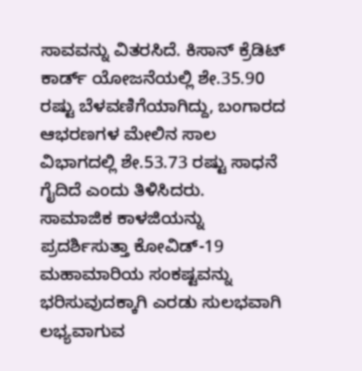ಸಾವವನ್ನು ವಿತರಸಿದೆ. ಕಿಸಾನ್ ಕ್ರೆಡಿಟ್ ಕಾರ್ಡ್ ಯೋಜನೆಯಲ್ಲಿ ಶೇ.35.90 ರಷ್ಟು ಬೆಳವಣಿಗೆಯಾಗಿದ್ದು, ಬಂಗಾರದ ಆಭರಣಗಳ ಮೇಲಿನ ಸಾಲ ವಿಭಾಗದಲ್ಲಿ ಶೇ.53.73 ರಷ್ಟು ಸಾಧನೆ ಗೈದಿದೆ ಎಂದು ತಿಳಿಸಿದರು.
ಸಾಮಾಜಿಕ ಕಾಳಜಿಯನ್ನು ಪ್ರದರ್ಶಿಸುತ್ತಾ ಕೋವಿಡ್-19 ಮಹಾಮಾರಿಯ ಸಂಕಷ್ಟವನ್ನು ಭರಿಸುವುದಕ್ಕಾಗಿ ಎರಡು ಸುಲಭವಾಗಿ ಲಭ್ಯವಾಗುವ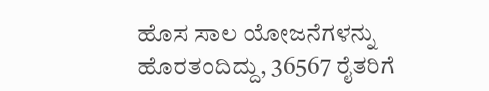ಹೊಸ ಸಾಲ ಯೋಜನೆಗಳನ್ನು ಹೊರತಂದಿದ್ದು, 36567 ರೈತರಿಗೆ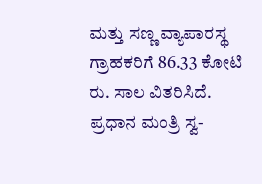ಮತ್ತು ಸಣ್ಣ ವ್ಯಾಪಾರಸ್ಥ ಗ್ರಾಹಕರಿಗೆ 86.33 ಕೋಟಿ ರು. ಸಾಲ ವಿತರಿಸಿದೆ.
ಪ್ರಧಾನ ಮಂತ್ರಿ ಸ್ವ-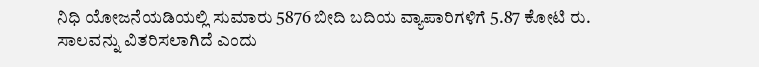ನಿಧಿ ಯೋಜನೆಯಡಿಯಲ್ಲಿ ಸುಮಾರು 5876 ಬೀದಿ ಬದಿಯ ವ್ಯಾಪಾರಿಗಳಿಗೆ 5.87 ಕೋಟಿ ರು. ಸಾಲವನ್ನು ವಿತರಿಸಲಾಗಿದೆ ಎಂದು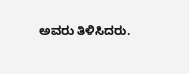ಅವರು ತಿಳಿಸಿದರು.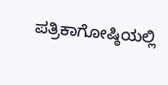ಪತ್ರಿಕಾಗೋಷ್ಠಿಯಲ್ಲಿ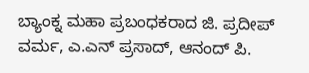ಬ್ಯಾಂಕ್ನ ಮಹಾ ಪ್ರಬಂಧಕರಾದ ಜಿ. ಪ್ರದೀಪ್ ವರ್ಮ, ಎ.ಎನ್ ಪ್ರಸಾದ್, ಆನಂದ್ ಪಿ.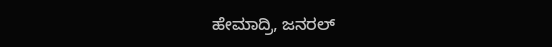ಹೇಮಾದ್ರಿ, ಜನರಲ್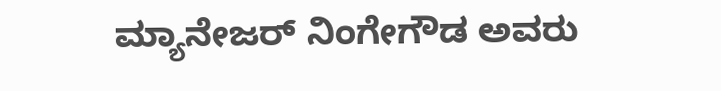ಮ್ಯಾನೇಜರ್ ನಿಂಗೇಗೌಡ ಅವರು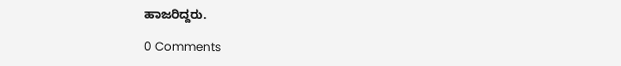ಹಾಜರಿದ್ದರು.

0 Comments